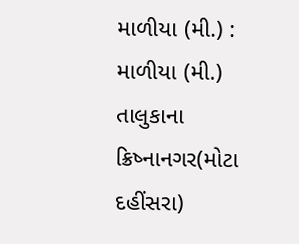માળીયા (મી.) : માળીયા (મી.) તાલુકાના ક્રિષ્નાનગર(મોટા દહીંસરા)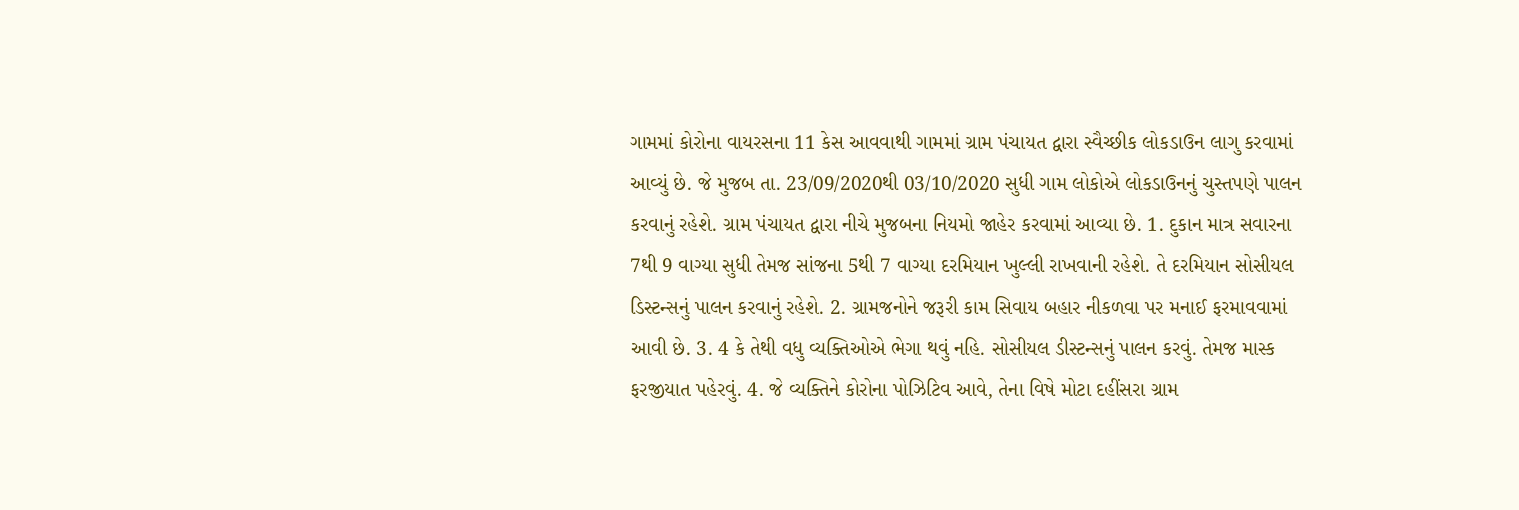ગામમાં કોરોના વાયરસના 11 કેસ આવવાથી ગામમાં ગ્રામ પંચાયત દ્વારા સ્વૈચ્છીક લોકડાઉન લાગુ કરવામાં આવ્યું છે. જે મુજબ તા. 23/09/2020થી 03/10/2020 સુધી ગામ લોકોએ લોકડાઉનનું ચુસ્તપણે પાલન કરવાનું રહેશે. ગ્રામ પંચાયત દ્વારા નીચે મુજબના નિયમો જાહેર કરવામાં આવ્યા છે. 1. દુકાન માત્ર સવારના 7થી 9 વાગ્યા સુધી તેમજ સાંજના 5થી 7 વાગ્યા દરમિયાન ખુલ્લી રાખવાની રહેશે. તે દરમિયાન સોસીયલ ડિસ્ટન્સનું પાલન કરવાનું રહેશે. 2. ગ્રામજનોને જરૂરી કામ સિવાય બહાર નીકળવા પર મનાઈ ફરમાવવામાં આવી છે. 3. 4 કે તેથી વધુ વ્યક્તિઓએ ભેગા થવું નહિ. સોસીયલ ડીસ્ટન્સનું પાલન કરવું. તેમજ માસ્ક ફરજીયાત પહેરવું. 4. જે વ્યક્તિને કોરોના પોઝિટિવ આવે, તેના વિષે મોટા દહીંસરા ગ્રામ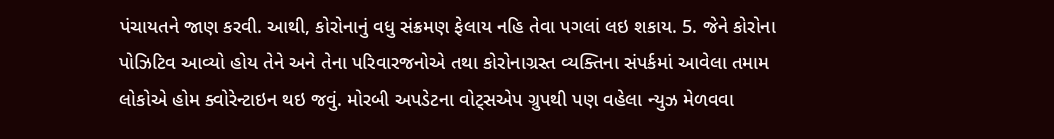પંચાયતને જાણ કરવી. આથી, કોરોનાનું વધુ સંક્રમણ ફેલાય નહિ તેવા પગલાં લઇ શકાય. 5. જેને કોરોના પોઝિટિવ આવ્યો હોય તેને અને તેના પરિવારજનોએ તથા કોરોનાગ્રસ્ત વ્યક્તિના સંપર્કમાં આવેલા તમામ લોકોએ હોમ ક્વોરેન્ટાઇન થઇ જવું. મોરબી અપડેટના વોટ્સએપ ગ્રુપથી પણ વહેલા ન્યુઝ મેળવવા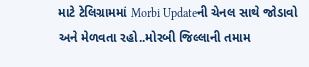માટે ટેલિગ્રામમાં Morbi Updateની ચેનલ સાથે જોડાવો અને મેળવતા રહો..મોરબી જિલ્લાની તમામ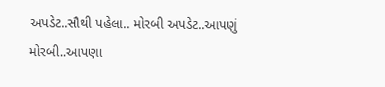અપડેટ..સૌથી પહેલા.. મોરબી અપડેટ..આપણું મોરબી..આપણા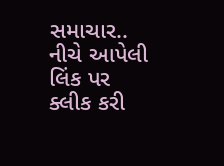સમાચાર.. નીચે આપેલી લિંક પર ક્લીક કરી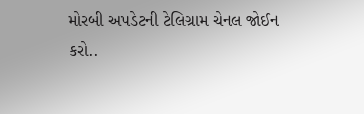મોરબી અપડેટની ટેલિગ્રામ ચેનલ જોઈન કરો..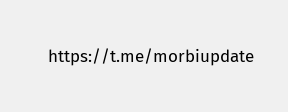https://t.me/morbiupdate